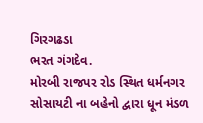ગિરગઢડા
ભરત ગંગદેવ.
મોરબી રાજપર રોડ સ્થિત ધર્મનગર સોસાયટી ના બહેનો દ્વારા ધૂન મંડળ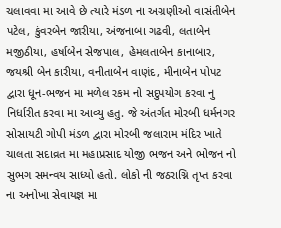ચલાવવા મા આવે છે ત્યારે મંડળ ના અગ્રણીઓ વાસંતીબેન પટેલ, કુંવરબેન જારીયા, અંજનાબા ગઢવી, લતાબેન મજીઠીયા, હર્ષાબેન સેજપાલ, હેમલતાબેન કાનાબાર, જયશ્રી બેન કારીયા, વનીતાબેન વાણંદ, મીનાબેન પોપટ દ્વારા ધૂન-ભજન મા મળેલ રકમ નો સદુપયોગ કરવા નુ નિર્ધારીત કરવા મા આવ્યુ હતુ. જે અંતર્ગત મોરબી ધર્મનગર સોસાયટી ગોપી મંડળ દ્વારા મોરબી જલારામ મંદિર ખાતે ચાલતા સદાવ્રત મા મહાપ્રસાદ યોજી ભજન અને ભોજન નો સુભગ સમન્વય સાધ્યો હતો. લોકો ની જઠરાગ્નિ તૃપ્ત કરવા ના અનોખા સેવાયજ્ઞ મા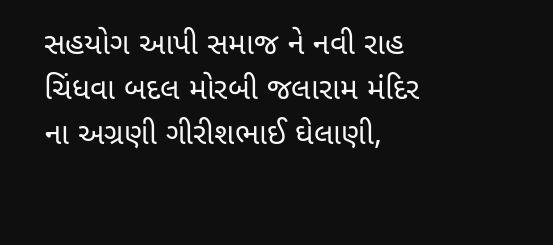સહયોગ આપી સમાજ ને નવી રાહ ચિંધવા બદલ મોરબી જલારામ મંદિર ના અગ્રણી ગીરીશભાઈ ઘેલાણી,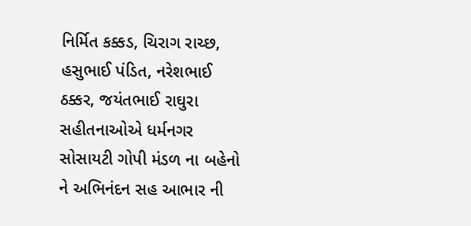નિર્મિત કક્કડ, ચિરાગ રાચ્છ, હસુભાઈ પંડિત, નરેશભાઈ ઠક્કર, જયંતભાઈ રાઘુરા સહીતનાઓએ ધર્મનગર સોસાયટી ગોપી મંડળ ના બહેનો ને અભિનંદન સહ આભાર ની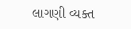લાગણી વ્યક્ત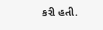કરી હતી.